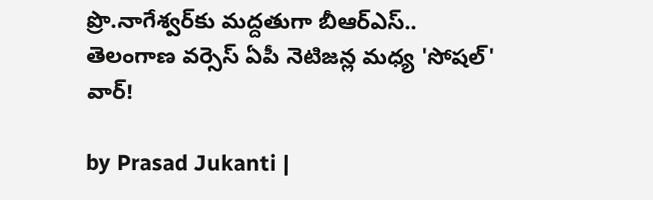ప్రొ.నాగేశ్వర్‌‍కు మద్దతుగా బీఆర్ఎస్.. తెలంగాణ వర్సెస్ ఏపీ నెటిజన్ల మధ్య 'సోషల్' వార్!

by Prasad Jukanti |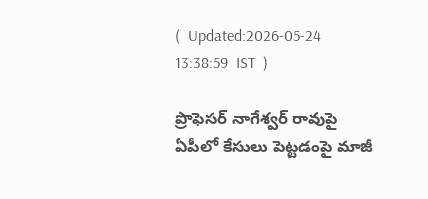(  Updated:2026-05-24 13:38:59  IST  )

ప్రొఫెసర్ నాగేశ్వర్ రావుపై ఏపీలో కేసులు పెట్టడంపై మాజీ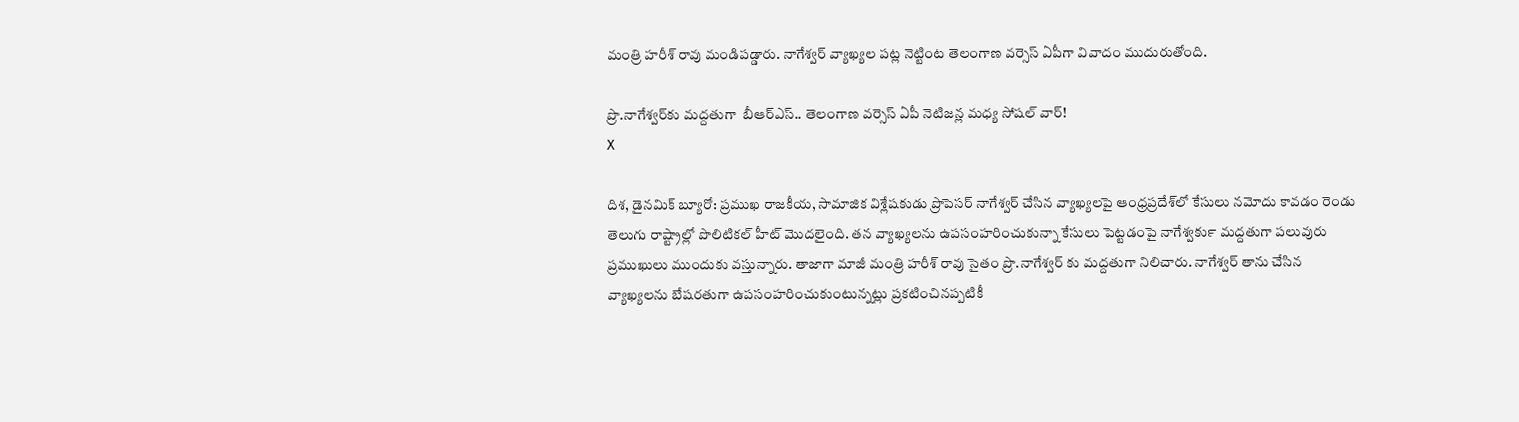మంత్రి హరీశ్ రావు మండిపడ్డారు. నాగేశ్వర్ వ్యాఖ్యల పట్ల నెట్టింట తెలంగాణ వర్సెస్ ఏపీగా వివాదం ముదురుతోంది.

ప్రొ.నాగేశ్వర్‌‍కు మద్దతుగా  బీఆర్ఎస్.. తెలంగాణ వర్సెస్ ఏపీ నెటిజన్ల మధ్య సోషల్ వార్!
X

దిశ, డైనమిక్ బ్యూరో: ప్రముఖ రాజకీయ, సామాజిక విశ్లేషకుడు ప్రొపెసర్ నాగేశ్వర్ చేసిన వ్యాఖ్యలపై ఆంధ్రప్రదేశ్‍లో కేసులు నమోదు కావడం రెండు తెలుగు రాష్ట్రాల్లో పొలిటికల్ హీట్ మొదలైంది. తన వ్యాఖ్యలను ఉపసంహరించుకున్నా కేసులు పెట్టడంపై నాగేశ్వర్‍కు మద్దతుగా పలువురు ప్రముఖులు ముందుకు వస్తున్నారు. తాజాగా మాజీ మంత్రి హరీశ్ రావు సైతం ప్రొ.నాగేశ్వర్ కు మద్దతుగా నిలిచారు. నాగేశ్వర్ తాను చేసిన వ్యాఖ్యలను బేషరతుగా ఉపసంహరించుకుంటున్నట్లు ప్రకటించినప్పటికీ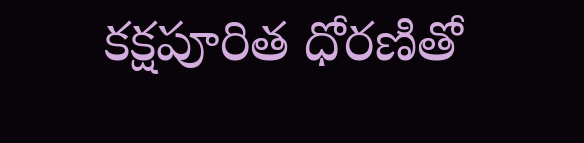కక్షపూరిత ధోరణితో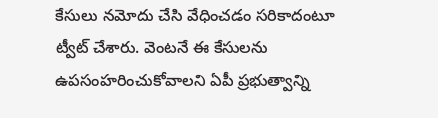కేసులు నమోదు చేసి వేధించడం సరికాదంటూ ట్వీట్ చేశారు. వెంటనే ఈ కేసులను ఉపసంహరించుకోవాలని ఏపీ ప్రభుత్వాన్ని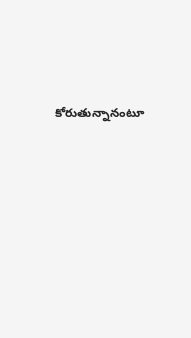కోరుతున్నానంటూ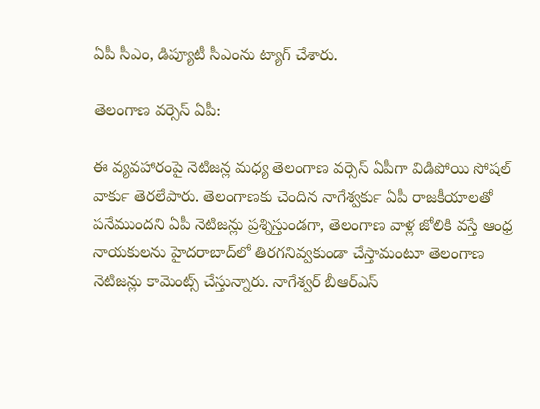ఏపీ సీఎం, డిప్యూటీ సీఎంను ట్యాగ్ చేశారు.

తెలంగాణ వర్సెస్ ఏపీ:

ఈ వ్యవహారంపై నెటిజన్ల మధ్య తెలంగాణ వర్సెస్ ఏపీగా విడిపోయి సోషల్ వార్‍కు తెరలేపారు. తెలంగాణకు చెందిన నాగేశ్వర్‍కు ఏపీ రాజకీయాలతో పనేముందని ఏపీ నెటిజన్లు ప్రశ్నిస్తుండగా, తెలంగాణ వాళ్ల జోలికి వస్తే ఆంధ్ర నాయకులను హైదరాబాద్‍లో తిరగనివ్వకుండా చేస్తామంటూ తెలంగాణ నెటిజన్లు కామెంట్స్ చేస్తున్నారు. నాగేశ్వర్ బీఆర్ఎస్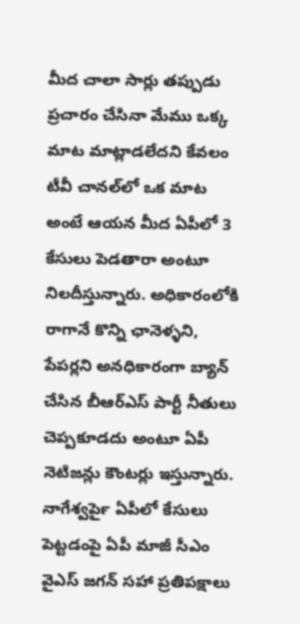మీద చాలా సార్లు తప్పుడు ప్రచారం చేసినా మేము ఒక్క మాట మాట్లాడలేదని కేవలం టీవీ చానల్‍లో ఒక మాట అంటే ఆయన మీద ఏపీలో 3 కేసులు పెడతారా అంటూ నిలదీస్తున్నారు. అధికారంలోకి రాగానే కొన్ని ఛానెళ్ళని, పేపర్లని అనధికారంగా బ్యాన్ చేసిన బీఆర్ఎస్ పార్టీ నీతులు చెప్పకూడదు అంటూ ఏపీ నెటిజన్లు కౌంటర్లు ఇస్తున్నారు. నాగేశ్వర్‍పై ఏపీలో కేసులు పెట్టడంపై ఏపీ మాజీ సీఎం వైఎస్ జగన్ సహా ప్రతిపక్షాలు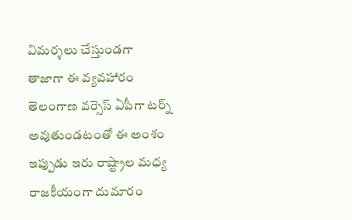విమర్శలు చేస్తుండగా తాజాగా ఈ వ్యవహారం తెలంగాణ వర్సెస్ ఏపీగా టర్న్ అవుతుండటంతో ఈ అంశం ఇప్పుడు ఇరు రాష్ట్రాల మధ్య రాజకీయంగా దుమారం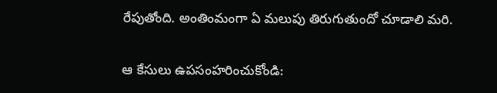రేపుతోంది. అంతింమంగా ఏ మలుపు తిరుగుతుందో చూడాలి మరి.

ఆ కేసులు ఉపసంహరించుకోండి: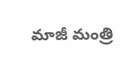మాజీ మంత్రి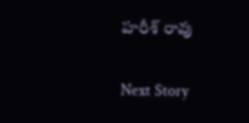హరీశ్ రావు

Next Story